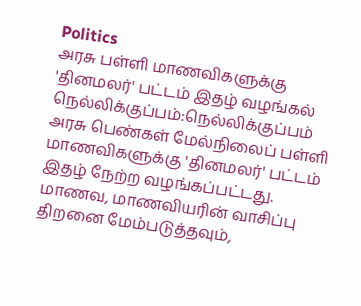Politics
அரசு பள்ளி மாணவிகளுக்கு 'தினமலர்' பட்டம் இதழ் வழங்கல்
நெல்லிக்குப்பம்:நெல்லிக்குப்பம் அரசு பெண்கள் மேல்நிலைப் பள்ளி மாணவிகளுக்கு 'தினமலர்' பட்டம் இதழ் நேற்ற வழங்கப்பட்டது.
மாணவ, மாணவியரின் வாசிப்பு திறனை மேம்படுத்தவும்,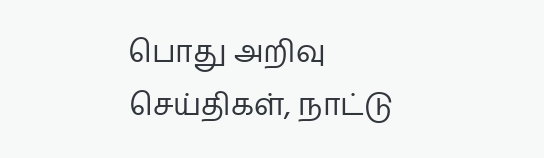பொது அறிவு செய்திகள், நாட்டு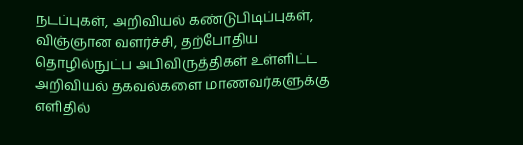நடப்புகள், அறிவியல் கண்டுபிடிப்புகள், விஞ்ஞான வளர்ச்சி, தற்போதிய தொழில்நுட்ப அபிவிருத்திகள் உள்ளிட்ட அறிவியல் தகவல்களை மாணவர்களுக்கு எளிதில்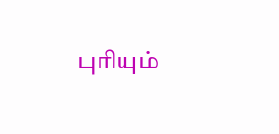புரியும்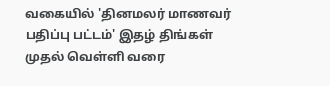வகையில் 'தினமலர் மாணவர் பதிப்பு பட்டம்' இதழ் திங்கள் முதல் வெள்ளி வரை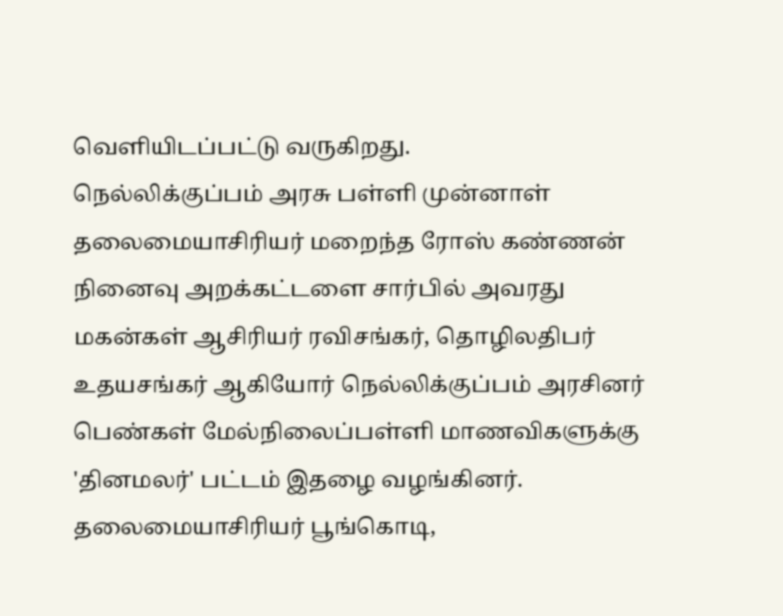வெளியிடப்பட்டு வருகிறது.
நெல்லிக்குப்பம் அரசு பள்ளி முன்னாள் தலைமையாசிரியர் மறைந்த ரோஸ் கண்ணன் நினைவு அறக்கட்டளை சார்பில் அவரது மகன்கள் ஆசிரியர் ரவிசங்கர், தொழிலதிபர் உதயசங்கர் ஆகியோர் நெல்லிக்குப்பம் அரசினர் பெண்கள் மேல்நிலைப்பள்ளி மாணவிகளுக்கு 'தினமலர்' பட்டம் இதழை வழங்கினர். தலைமையாசிரியர் பூங்கொடி,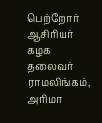பெற்றோர் ஆசிரியர் கழக தலைவர் ராமலிங்கம், அரிமா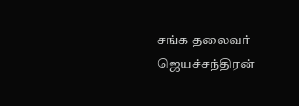சங்க தலைவர் ஜெயச்சந்திரன்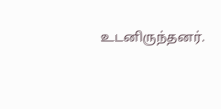உடனிருந்தனர்.